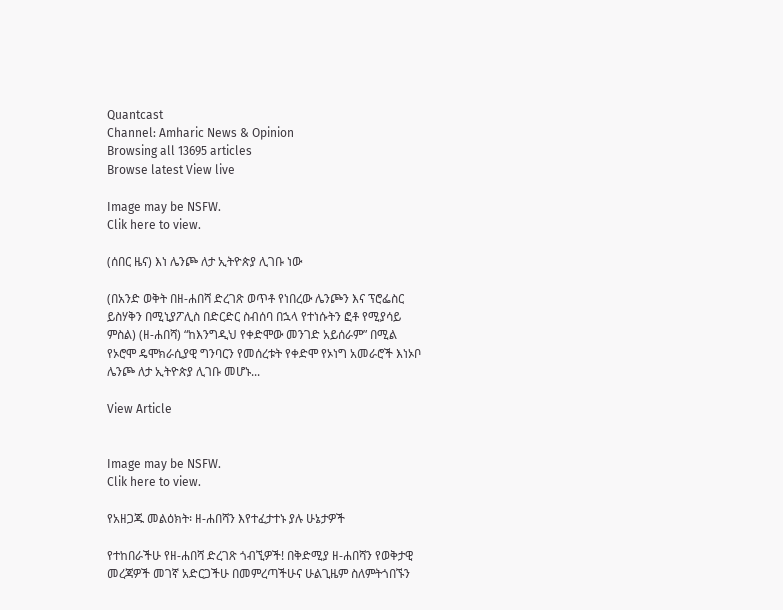Quantcast
Channel: Amharic News & Opinion
Browsing all 13695 articles
Browse latest View live

Image may be NSFW.
Clik here to view.

(ሰበር ዜና) እነ ሌንጮ ለታ ኢትዮጵያ ሊገቡ ነው

(በአንድ ወቅት በዘ-ሐበሻ ድረገጽ ወጥቶ የነበረው ሌንጮን እና ፕሮፌስር ይስሃቅን በሚኒያፖሊስ በድርድር ስብሰባ በኋላ የተነሱትን ፎቶ የሚያሳይ ምስል) (ዘ-ሐበሻ) “ከእንግዲህ የቀድሞው መንገድ አይሰራም” በሚል የኦሮሞ ዴሞክራሲያዊ ግንባርን የመሰረቱት የቀድሞ የኦነግ አመራሮች እነኦቦ ሌንጮ ለታ ኢትዮጵያ ሊገቡ መሆኑ...

View Article


Image may be NSFW.
Clik here to view.

የአዘጋጁ መልዕክት፡ ዘ-ሐበሻን እየተፈታተኑ ያሉ ሁኔታዎች

የተከበራችሁ የዘ-ሐበሻ ድረገጽ ጎብኚዎች! በቅድሚያ ዘ-ሐበሻን የወቅታዊ መረጃዎች መገኛ አድርጋችሁ በመምረጣችሁና ሁልጊዜም ስለምትጎበኙን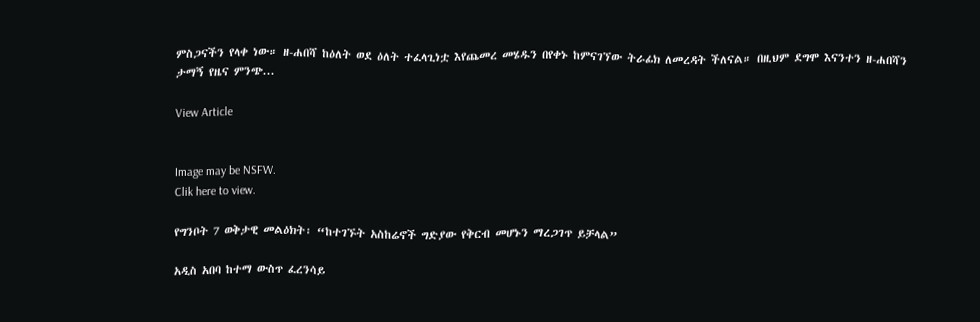ምስጋናችን የላቀ ነው። ዘ-ሐበሻ ከዕለት ወደ ዕለት ተፈላጊነቷ እየጨመረ መሄዱን በየቀኑ ከምናገኘው ትራፊክ ለመረዳት ችለናል። በዚህም ደግሞ እናንተን ዘ-ሐበሻን ታማኝ የዜና ምንጭ...

View Article


Image may be NSFW.
Clik here to view.

የግንቦት 7 ወቅታዊ መልዕክት፡ “ከተገኙት አስከሬኖች ግድያው የቅርብ መሆኑን ማረጋገጥ ይቻላል”

አዲስ አበባ ከተማ ውስጥ ፈረንሳይ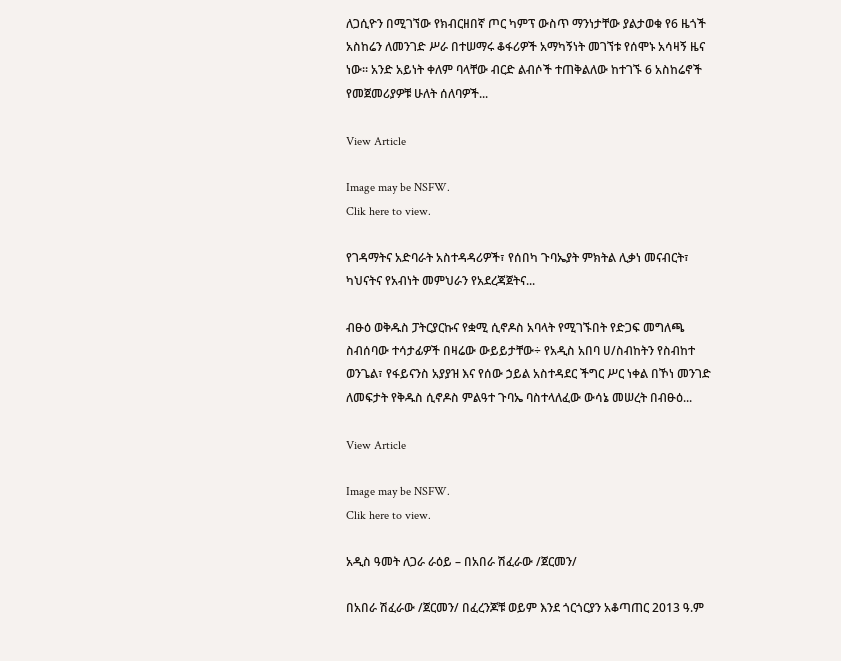ለጋሲዮን በሚገኘው የክብርዘበኛ ጦር ካምፕ ውስጥ ማንነታቸው ያልታወቁ የ6 ዜጎች አስከሬን ለመንገድ ሥራ በተሠማሩ ቆፋሪዎች አማካኝነት መገኘቱ የሰሞኑ አሳዛኝ ዜና ነው። አንድ አይነት ቀለም ባላቸው ብርድ ልብሶች ተጠቅልለው ከተገኙ 6 አስከሬኖች የመጀመሪያዎቹ ሁለት ሰለባዎች...

View Article

Image may be NSFW.
Clik here to view.

የገዳማትና አድባራት አስተዳዳሪዎች፣ የሰበካ ጉባኤያት ምክትል ሊቃነ መናብርት፣ ካህናትና የአብነት መምህራን የአደረጃጀትና...

ብፁዕ ወቅዱስ ፓትርያርኩና የቋሚ ሲኖዶስ አባላት የሚገኙበት የድጋፍ መግለጫ ስብሰባው ተሳታፊዎች በዛሬው ውይይታቸው÷ የአዲስ አበባ ሀ/ስብከትን የስብከተ ወንጌል፣ የፋይናንስ አያያዝ እና የሰው ኃይል አስተዳደር ችግር ሥር ነቀል በኾነ መንገድ ለመፍታት የቅዱስ ሲኖዶስ ምልዓተ ጉባኤ ባስተላለፈው ውሳኔ መሠረት በብፁዕ...

View Article

Image may be NSFW.
Clik here to view.

አዲስ ዓመት ለጋራ ራዕይ – በአበራ ሽፈራው /ጀርመን/

በአበራ ሽፈራው /ጀርመን/ በፈረንጆቹ ወይም እንደ ጎርጎርያን አቆጣጠር 2013 ዓ.ም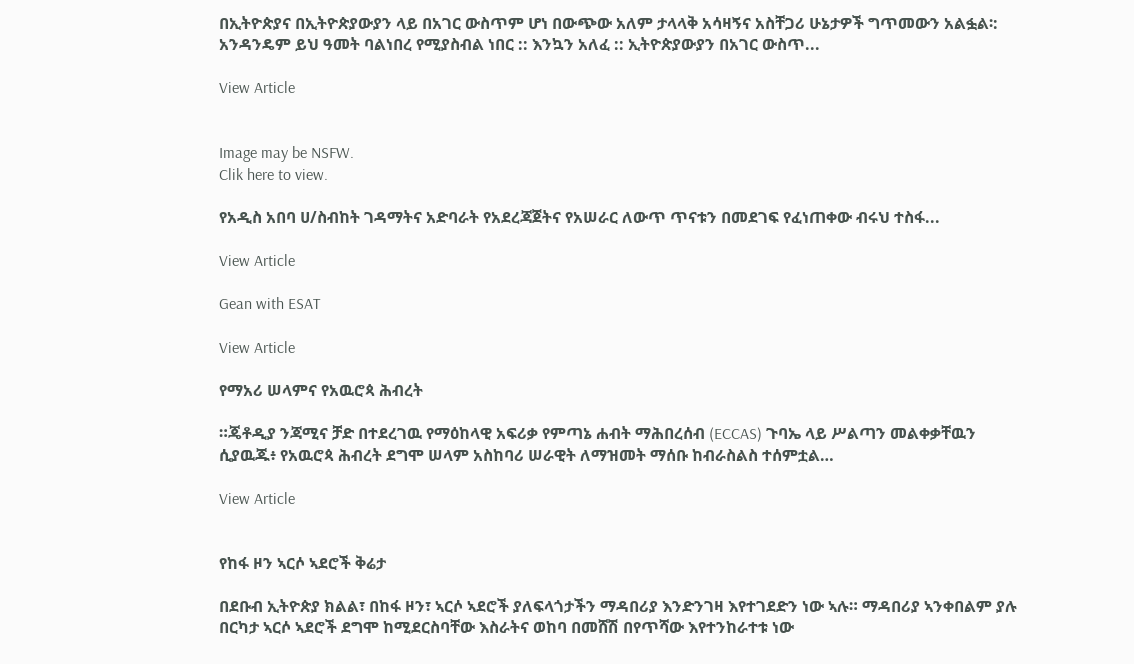በኢትዮጵያና በኢትዮጵያውያን ላይ በአገር ውስጥም ሆነ በውጭው አለም ታላላቅ አሳዛኝና አስቸጋሪ ሁኔታዎች ግጥመውን አልፏል፡: አንዳንዴም ይህ ዓመት ባልነበረ የሚያስብል ነበር :: እንኳን አለፈ :: ኢትዮጵያውያን በአገር ውስጥ...

View Article


Image may be NSFW.
Clik here to view.

የአዲስ አበባ ሀ/ስብከት ገዳማትና አድባራት የአደረጃጀትና የአሠራር ለውጥ ጥናቱን በመደገፍ የፈነጠቀው ብሩህ ተስፋ...

View Article

Gean with ESAT

View Article

የማአሪ ሠላምና የአዉሮጳ ሕብረት

።ጄቶዲያ ንጃሚና ቻድ በተደረገዉ የማዕከላዊ አፍሪቃ የምጣኔ ሐብት ማሕበረሰብ (ECCAS) ጉባኤ ላይ ሥልጣን መልቀቃቸዉን ሲያዉጁ፥ የአዉሮጳ ሕብረት ደግሞ ሠላም አስከባሪ ሠራዊት ለማዝመት ማሰቡ ከብራስልስ ተሰምቷል…

View Article


የከፋ ዞን ኣርሶ ኣደሮች ቅሬታ

በደቡብ ኢትዮጵያ ክልል፣ በከፋ ዞን፣ ኣርሶ ኣደሮች ያለፍላጎታችን ማዳበሪያ እንድንገዛ እየተገደድን ነው ኣሉ። ማዳበሪያ ኣንቀበልም ያሉ በርካታ ኣርሶ ኣደሮች ደግሞ ከሚደርስባቸው እስራትና ወከባ በመሸሽ በየጥሻው እየተንከራተቱ ነው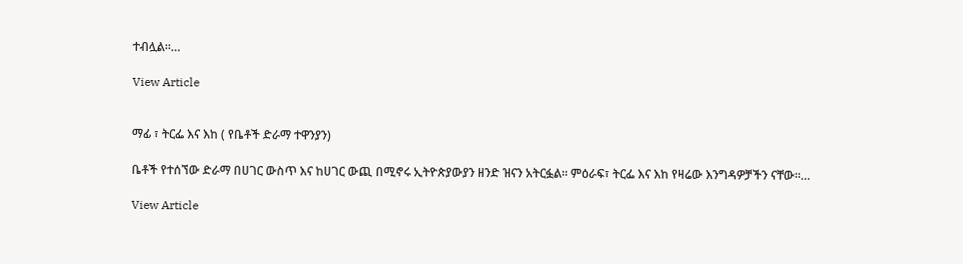ተብሏል።…

View Article


ማፊ ፣ ትርፌ እና እከ ( የቤቶች ድራማ ተዋንያን)

ቤቶች የተሰኘው ድራማ በሀገር ውስጥ እና ከሀገር ውጪ በሚኖሩ ኢትዮጵያውያን ዘንድ ዝናን አትርፏል። ምዕራፍ፣ ትርፌ እና እከ የዛሬው እንግዳዎቻችን ናቸው።…

View Article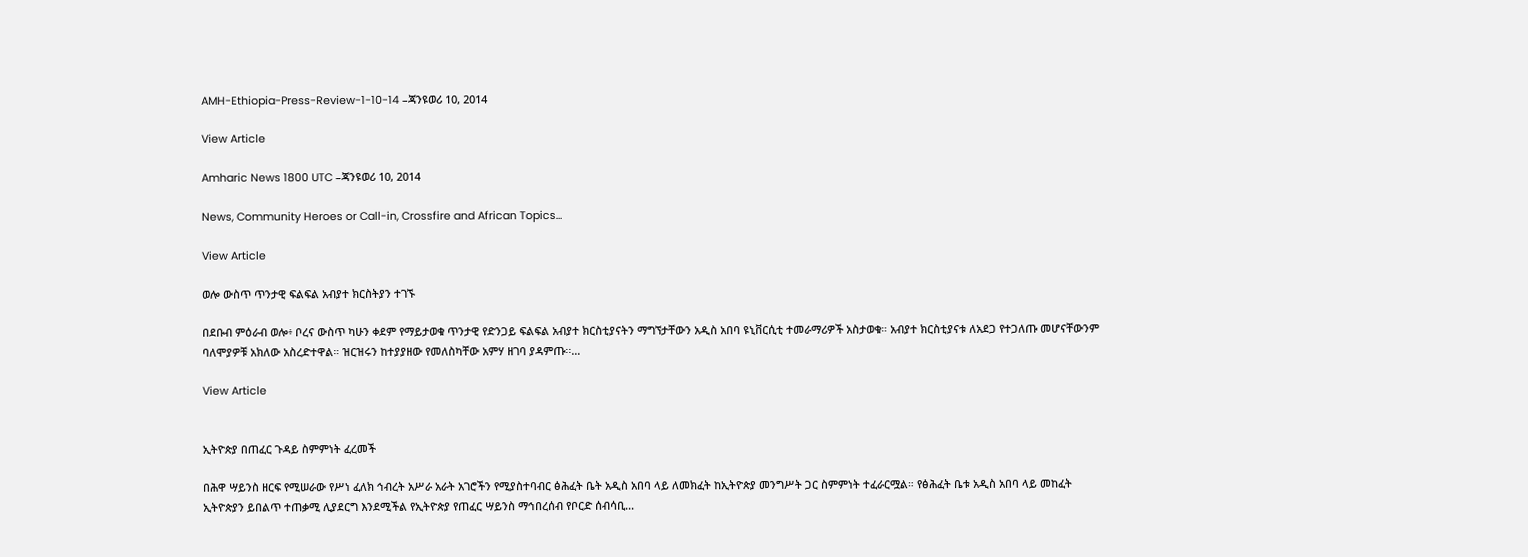AMH-Ethiopia-Press-Review-1-10-14 –ጃንዩወሪ 10, 2014

View Article

Amharic News 1800 UTC –ጃንዩወሪ 10, 2014

News, Community Heroes or Call-in, Crossfire and African Topics…

View Article

ወሎ ውስጥ ጥንታዊ ፍልፍል አብያተ ክርስትያን ተገኙ

በደቡብ ምዕራብ ወሎ፥ ቦረና ውስጥ ካሁን ቀደም የማይታወቁ ጥንታዊ የድንጋይ ፍልፍል አብያተ ክርስቲያናትን ማግኘታቸውን አዲስ አበባ ዩኒቨርሲቲ ተመራማሪዎች አስታወቁ። አብያተ ክርስቲያናቱ ለአደጋ የተጋለጡ መሆናቸውንም ባለሞያዎቹ አክለው አስረድተዋል። ዝርዝሩን ከተያያዘው የመለስካቸው አምሃ ዘገባ ያዳምጡ፡፡…

View Article


ኢትዮጵያ በጠፈር ጉዳይ ስምምነት ፈረመች

በሕዋ ሣይንስ ዘርፍ የሚሠራው የሥነ ፈለክ ኅብረት አሥራ አራት አገሮችን የሚያስተባብር ፅሕፈት ቤት አዲስ አበባ ላይ ለመክፈት ከኢትዮጵያ መንግሥት ጋር ስምምነት ተፈራርሟል። የፅሕፈት ቤቱ አዲስ አበባ ላይ መከፈት ኢትዮጵያን ይበልጥ ተጠቃሚ ሊያደርግ እንደሚችል የኢትዮጵያ የጠፈር ሣይንስ ማኅበረሰብ የቦርድ ሰብሳቢ...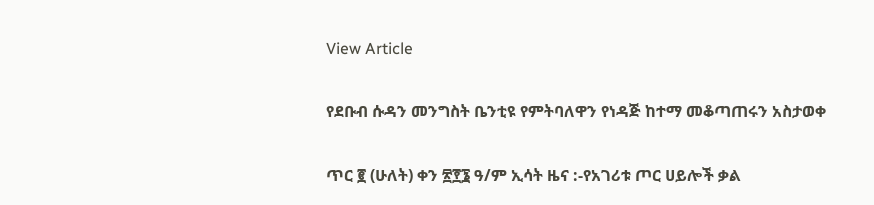View Article

የደቡብ ሱዳን መንግስት ቤንቲዩ የምትባለዋን የነዳጅ ከተማ መቆጣጠሩን አስታወቀ

ጥር ፪ (ሁለት) ቀን ፳፻፮ ዓ/ም ኢሳት ዜና :-የአገሪቱ ጦር ሀይሎች ቃል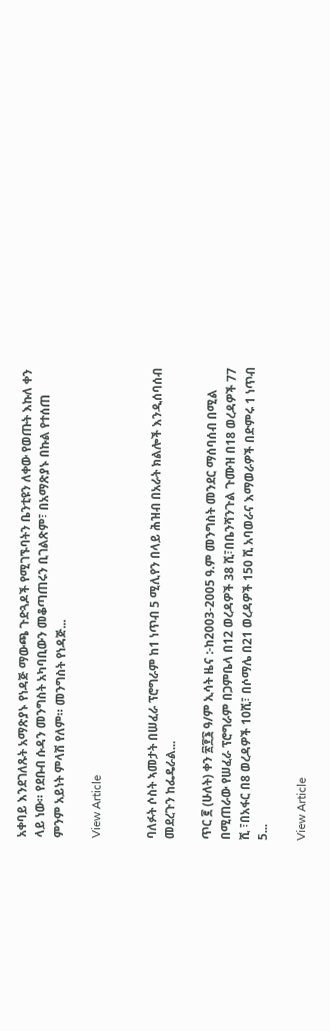አቀባይ እንደገለጹት አማጽያኑ የነዳጅ ማውጫ ጉድጓዶች የሚገኙባትን ቤንቲዩን ለቀው የወጡት እኩለ ቀን ላይ ነው። የደቡብ ሱዳን መንግስት አካባቢውን መቆጣጠሩን ቢገልጽም፣ በአማጽያኑ በኩል የተሰጠ ምንም አይነት ምላሽ የለም። መንግስት የነዳጅ...

View Article


ባለፉት ሶስት ኣመታት በሠፈራ ፕሮግራም ከ1 ነጥብ 5 ሚሊየን በላይ ሕዝብ በአራት ክልሎች እንዲሰባሰብ መደረጉን ከፌዴራል...

ጥር ፪ (ሁለት) ቀን ፳፻፮ ዓ/ም ኢሳት ዜና :-ከ2003-2005 ዓ.ም መንግስት መንደር ማሰባሰብ በሚል በሚጠራው የሠፈራ ፕሮግራም በጋምቤላ በ12 ወረዳዎች 38 ሺ፣በቤንሻንጉል ጉሙዝ በ18 ወረዳዎች 77 ሺ ፣በአፋር በ8 ወረዳዎች 10ሺ፣ በሶማሌ በ21 ወረዳዎች 150 ሺ አባወራና እማወራዎች በድምሩ 1 ነጥብ 5...

View Article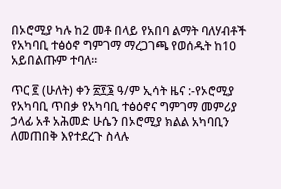በኦሮሚያ ካሉ ከ2 መቶ በላይ የአበባ ልማት ባለሃብቶች የአካባቢ ተፅዕኖ ግምገማ ማረጋገጫ የወሰዱት ከ10 አይበልጡም ተባለ፡፡

ጥር ፪ (ሁለት) ቀን ፳፻፮ ዓ/ም ኢሳት ዜና :-የኦሮሚያ የአካባቢ ጥበቃ የአካባቢ ተፅዕኖና ግምገማ መምሪያ ኃላፊ አቶ አሕመድ ሁሴን በኦሮሚያ ክልል አካባቢን ለመጠበቅ እየተደረጉ ስላሉ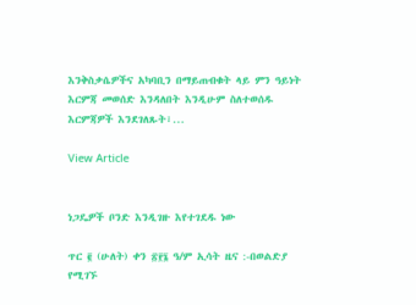እንቅስቃሴዎችና አካባቢን በማይጠብቁት ላይ ምን ዓይነት እርምጃ መወሰድ እንዳለበት እንዲሁም ስለተወሰዱ እርምጃዎች እንደገለጹት፣...

View Article


ነጋዴዎች ቦንድ እንዲገዙ እየተገደዱ ነው

ጥር ፪ (ሁለት) ቀን ፳፻፮ ዓ/ም ኢሳት ዜና :-በወልድያ የሚገኙ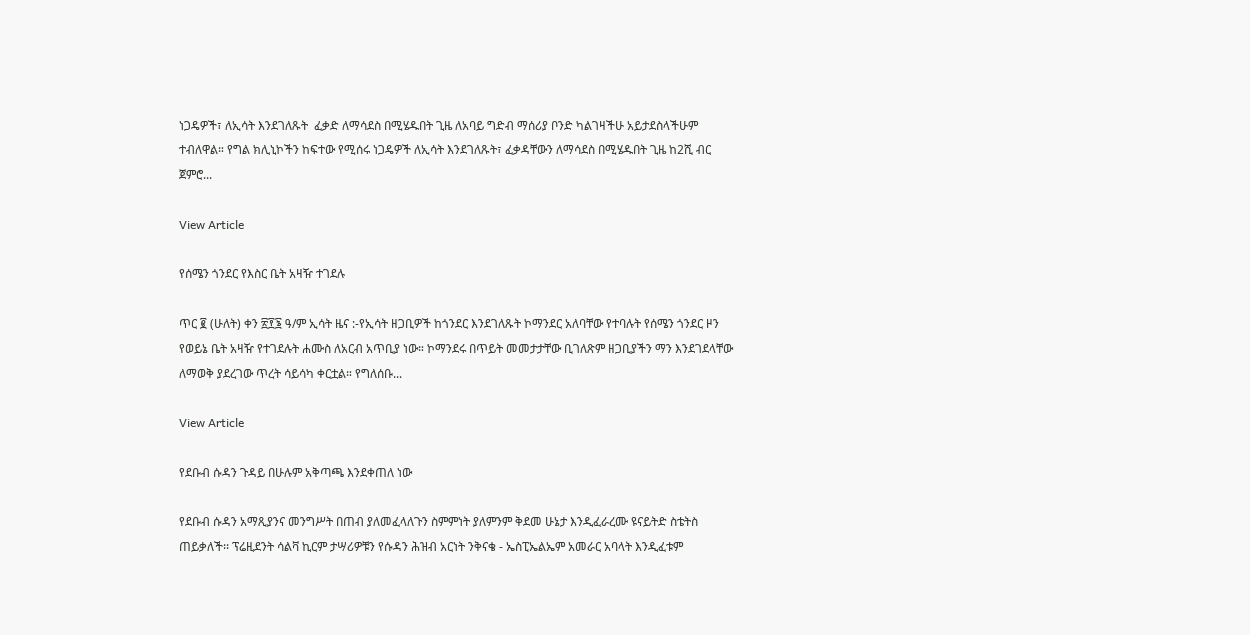ነጋዴዎች፣ ለኢሳት እንደገለጹት  ፈቃድ ለማሳደስ በሚሄዱበት ጊዜ ለአባይ ግድብ ማሰሪያ ቦንድ ካልገዛችሁ አይታደስላችሁም ተብለዋል። የግል ክሊኒኮችን ከፍተው የሚሰሩ ነጋዴዎች ለኢሳት እንደገለጹት፣ ፈቃዳቸውን ለማሳደስ በሚሄዱበት ጊዜ ከ2ሺ ብር ጀምሮ...

View Article

የሰሜን ጎንደር የእስር ቤት አዛዥ ተገደሉ

ጥር ፪ (ሁለት) ቀን ፳፻፮ ዓ/ም ኢሳት ዜና :-የኢሳት ዘጋቢዎች ከጎንደር እንደገለጹት ኮማንደር አለባቸው የተባሉት የሰሜን ጎንደር ዞን የወይኔ ቤት አዛዥ የተገደሉት ሐሙስ ለአርብ አጥቢያ ነው። ኮማንደሩ በጥይት መመታታቸው ቢገለጽም ዘጋቢያችን ማን እንደገደላቸው ለማወቅ ያደረገው ጥረት ሳይሳካ ቀርቷል። የግለሰቡ...

View Article

የደቡብ ሱዳን ጉዳይ በሁሉም አቅጣጫ እንደቀጠለ ነው

የደቡብ ሱዳን አማጺያንና መንግሥት በጠብ ያለመፈላለጉን ስምምነት ያለምንም ቅደመ ሁኔታ እንዲፈራረሙ ዩናይትድ ስቴትስ ጠይቃለች፡፡ ፕሬዚደንት ሳልቫ ኪርም ታሣሪዎቹን የሱዳን ሕዝብ አርነት ንቅናቄ - ኤስፒኤልኤም አመራር አባላት እንዲፈቱም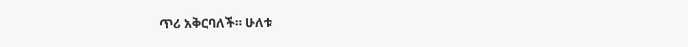ጥሪ አቅርባለች። ሁለቱ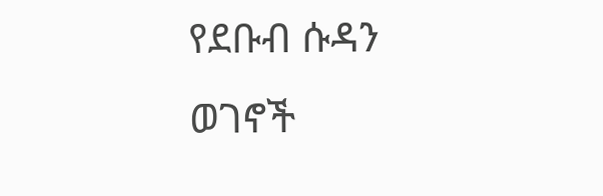የደቡብ ሱዳን ወገኖች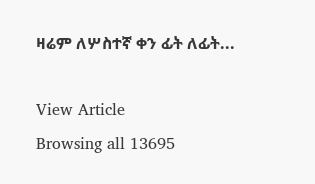ዛሬም ለሦስተኛ ቀን ፊት ለፊት...

View Article
Browsing all 13695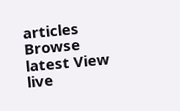articles
Browse latest View live